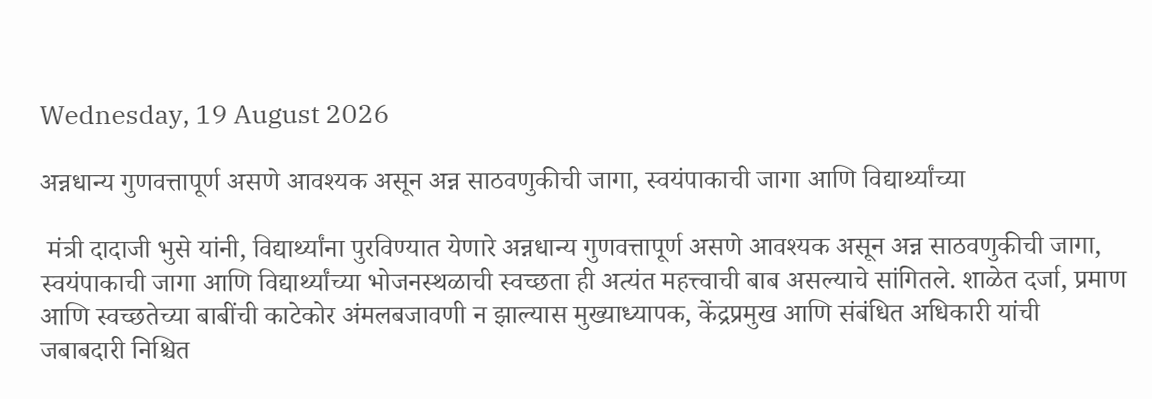Wednesday, 19 August 2026

अन्नधान्य गुणवत्तापूर्ण असणे आवश्यक असून अन्न साठवणुकीची जागा, स्वयंपाकाची जागा आणि विद्यार्थ्यांच्या

 मंत्री दादाजी भुसे यांनी, विद्यार्थ्यांना पुरविण्यात येणारे अन्नधान्य गुणवत्तापूर्ण असणे आवश्यक असून अन्न साठवणुकीची जागा, स्वयंपाकाची जागा आणि विद्यार्थ्यांच्या भोजनस्थळाची स्वच्छता ही अत्यंत महत्त्वाची बाब असल्याचे सांगितले. शाळेत दर्जा, प्रमाण आणि स्वच्छतेच्या बाबींची काटेकोर अंमलबजावणी न झाल्यास मुख्याध्यापक, केंद्रप्रमुख आणि संबंधित अधिकारी यांची जबाबदारी निश्चित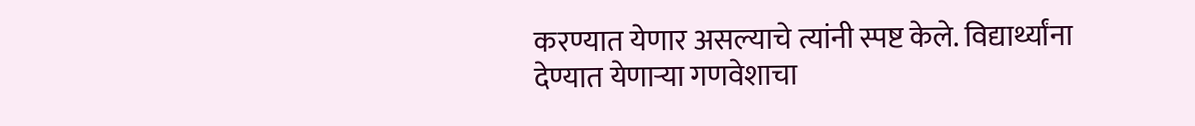करण्यात येणार असल्याचे त्यांनी स्पष्ट केले. विद्यार्थ्यांना देण्यात येणाऱ्या गणवेशाचा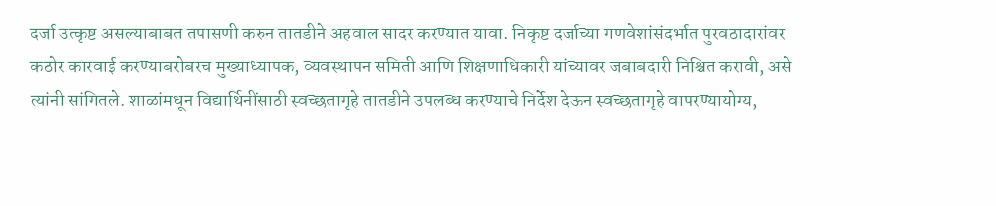दर्जा उत्कृष्ट असल्याबाबत तपासणी करुन तातडीने अहवाल सादर करण्यात यावा. निकृष्ट दर्जाच्या गणवेशांसंदर्भात पुरवठादारांवर कठोर कारवाई करण्याबरोबरच मुख्याध्यापक, व्यवस्थापन समिती आणि शिक्षणाधिकारी यांच्यावर जबाबदारी निश्चित करावी, असे त्यांनी सांगितले. शाळांमधून विद्यार्थिनींसाठी स्वच्छतागृहे तातडीने उपलब्ध करण्याचे निर्देश देऊन स्वच्छतागृहे वापरण्यायोग्य,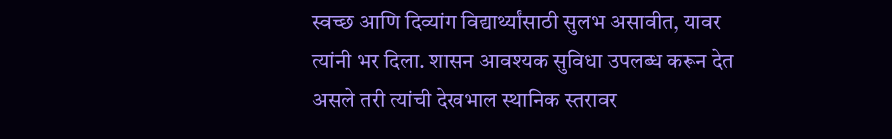स्वच्छ आणि दिव्यांग विद्यार्थ्यांसाठी सुलभ असावीत, यावर त्यांनी भर दिला. शासन आवश्यक सुविधा उपलब्ध करून देत असले तरी त्यांची देखभाल स्थानिक स्तरावर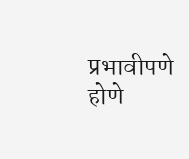प्रभावीपणे होणे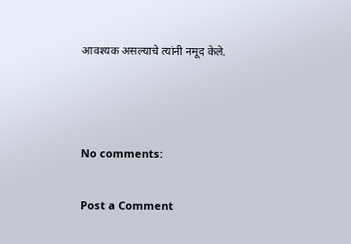आवश्यक असल्याचे त्यांनी नमूद केले.



No comments:

Post a Comment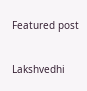Featured post

Lakshvedhi